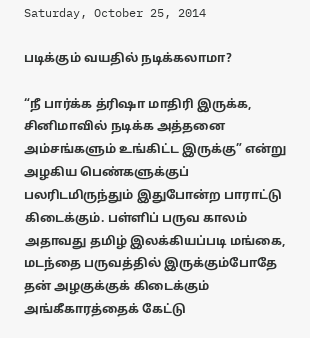Saturday, October 25, 2014

படிக்கும் வயதில் நடிக்கலாமா?

“நீ பார்க்க த்ரிஷா மாதிரி இருக்க, சினிமாவில் நடிக்க அத்தனை அம்சங்களும் உங்கிட்ட இருக்கு” என்று அழகிய பெண்களுக்குப் பலரிடமிருந்தும் இதுபோன்ற பாராட்டு கிடைக்கும். பள்ளிப் பருவ காலம் அதாவது தமிழ் இலக்கியப்படி மங்கை, மடந்தை பருவத்தில் இருக்கும்போதே தன் அழகுக்குக் கிடைக்கும் அங்கீகாரத்தைக் கேட்டு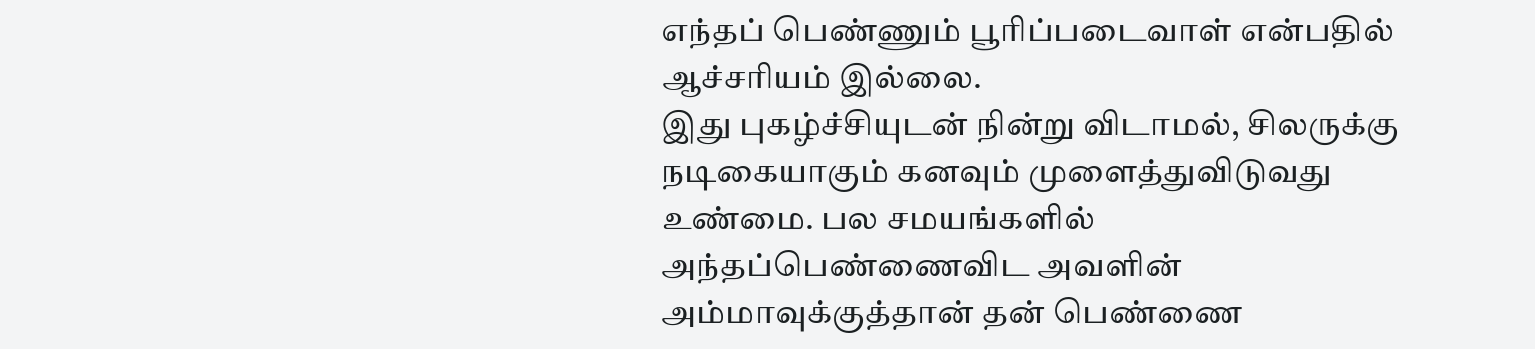எந்தப் பெண்ணும் பூரிப்படைவாள் என்பதில் ஆச்சரியம் இல்லை.
இது புகழ்ச்சியுடன் நின்று விடாமல், சிலருக்கு நடிகையாகும் கனவும் முளைத்துவிடுவது உண்மை. பல சமயங்களில் அந்தப்பெண்ணைவிட அவளின் அம்மாவுக்குத்தான் தன் பெண்ணை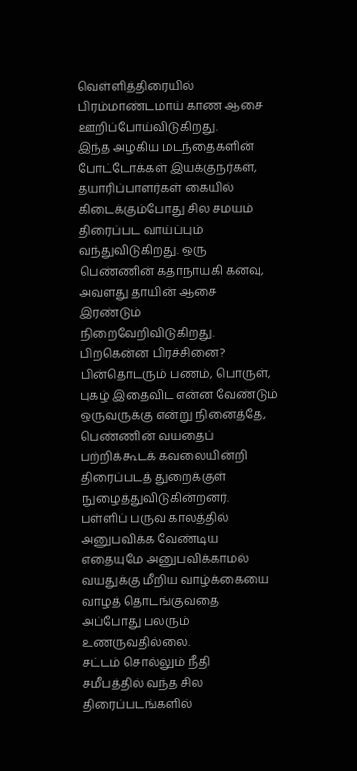வெள்ளித்திரையில் பிரம்மாண்டமாய் காண ஆசை ஊறிப்போய்விடுகிறது.
இந்த அழகிய மடந்தைகளின் போட்டோக்கள் இயக்குநர்கள், தயாரிப்பாளர்கள் கையில் கிடைக்கும்போது சில சமயம் திரைப்பட வாய்ப்பும் வந்துவிடுகிறது. ஒரு பெண்ணின் கதாநாயகி கனவு, அவளது தாயின் ஆசை இரண்டும் நிறைவேறிவிடுகிறது. பிறகென்ன பிரச்சினை? பின்தொடரும் பணம், பொருள், புகழ் இதைவிட என்ன வேண்டும் ஒருவருக்கு என்று நினைத்தே, பெண்ணின் வயதைப் பற்றிக்கூடக் கவலையின்றி திரைப்படத் துறைக்குள் நுழைத்துவிடுகின்றனர்.
பள்ளிப் பருவ காலத்தில் அனுபவிக்க வேண்டிய எதையுமே அனுபவிக்காமல் வயதுக்கு மீறிய வாழ்க்கையை வாழத் தொடங்குவதை அப்போது பலரும் உணருவதில்லை.
சட்டம் சொல்லும் நீதி
சமீபத்தில் வந்த சில திரைப்படங்களில்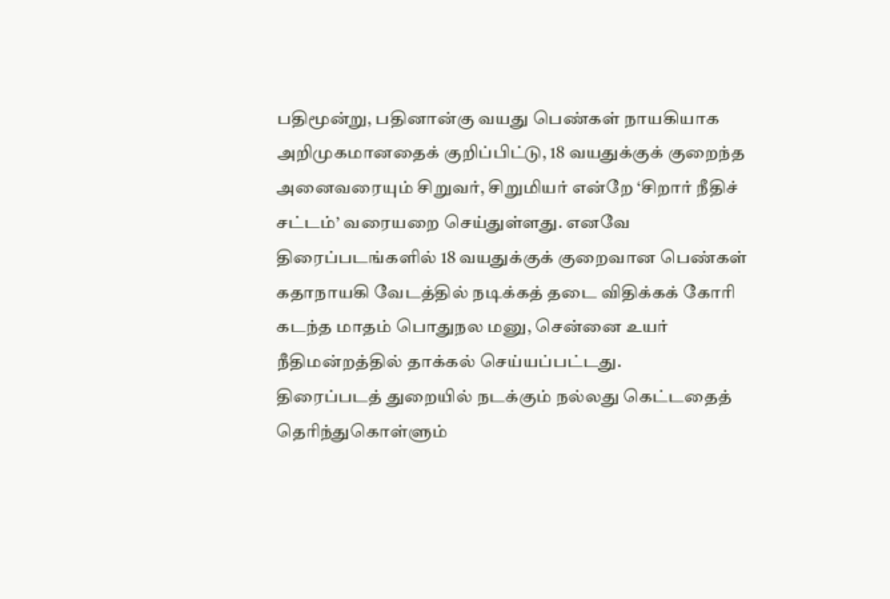பதிமூன்று, பதினான்கு வயது பெண்கள் நாயகியாக அறிமுகமானதைக் குறிப்பிட்டு, 18 வயதுக்குக் குறைந்த அனைவரையும் சிறுவர், சிறுமியர் என்றே ‘சிறார் நீதிச் சட்டம்’ வரையறை செய்துள்ளது. எனவே திரைப்படங்களில் 18 வயதுக்குக் குறைவான பெண்கள் கதாநாயகி வேடத்தில் நடிக்கத் தடை விதிக்கக் கோரி கடந்த மாதம் பொதுநல மனு, சென்னை உயர் நீதிமன்றத்தில் தாக்கல் செய்யப்பட்டது.
திரைப்படத் துறையில் நடக்கும் நல்லது கெட்டதைத் தெரிந்துகொள்ளும்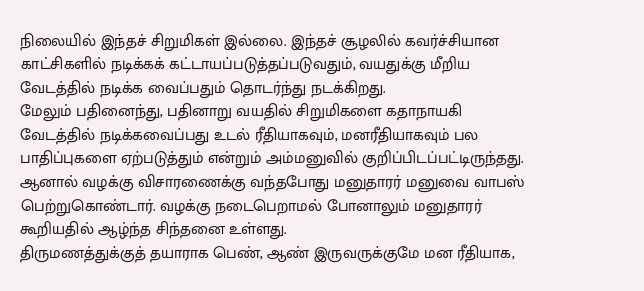நிலையில் இந்தச் சிறுமிகள் இல்லை. இந்தச் சூழலில் கவர்ச்சியான காட்சிகளில் நடிக்கக் கட்டாயப்படுத்தப்படுவதும், வயதுக்கு மீறிய வேடத்தில் நடிக்க வைப்பதும் தொடர்ந்து நடக்கிறது.
மேலும் பதினைந்து, பதினாறு வயதில் சிறுமிகளை கதாநாயகி வேடத்தில் நடிக்கவைப்பது உடல் ரீதியாகவும், மனரீதியாகவும் பல பாதிப்புகளை ஏற்படுத்தும் என்றும் அம்மனுவில் குறிப்பிடப்பட்டிருந்தது. ஆனால் வழக்கு விசாரணைக்கு வந்தபோது மனுதாரர் மனுவை வாபஸ் பெற்றுகொண்டார். வழக்கு நடைபெறாமல் போனாலும் மனுதாரர் கூறியதில் ஆழ்ந்த சிந்தனை உள்ளது.
திருமணத்துக்குத் தயாராக பெண், ஆண் இருவருக்குமே மன ரீதியாக,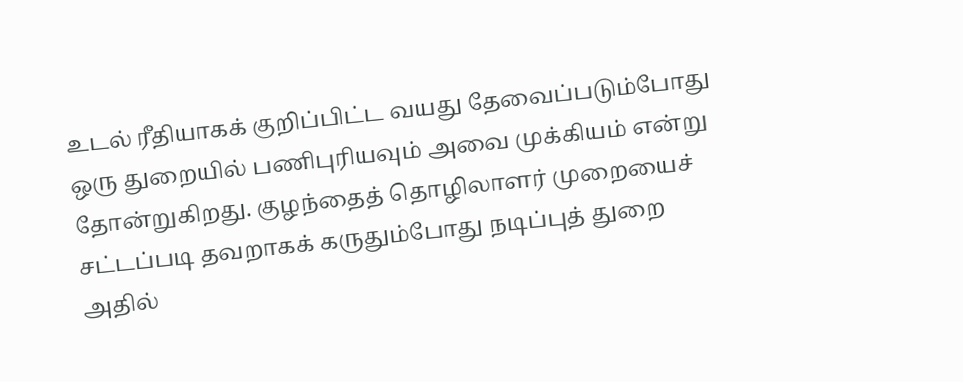உடல் ரீதியாகக் குறிப்பிட்ட வயது தேவைப்படும்போது ஒரு துறையில் பணிபுரியவும் அவை முக்கியம் என்று தோன்றுகிறது. குழந்தைத் தொழிலாளர் முறையைச் சட்டப்படி தவறாகக் கருதும்போது நடிப்புத் துறை அதில்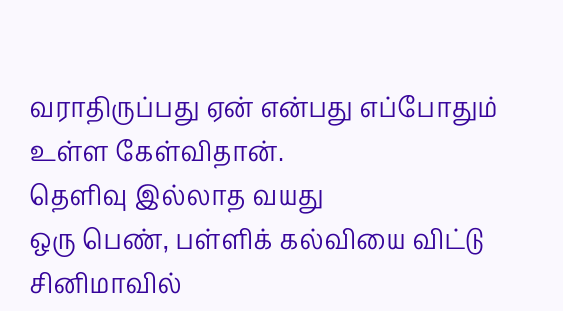வராதிருப்பது ஏன் என்பது எப்போதும் உள்ள கேள்விதான்.
தெளிவு இல்லாத வயது
ஒரு பெண், பள்ளிக் கல்வியை விட்டு சினிமாவில்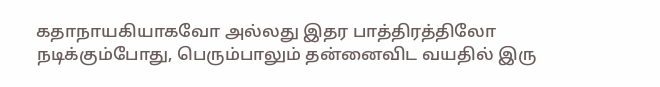கதாநாயகியாகவோ அல்லது இதர பாத்திரத்திலோ நடிக்கும்போது, பெரும்பாலும் தன்னைவிட வயதில் இரு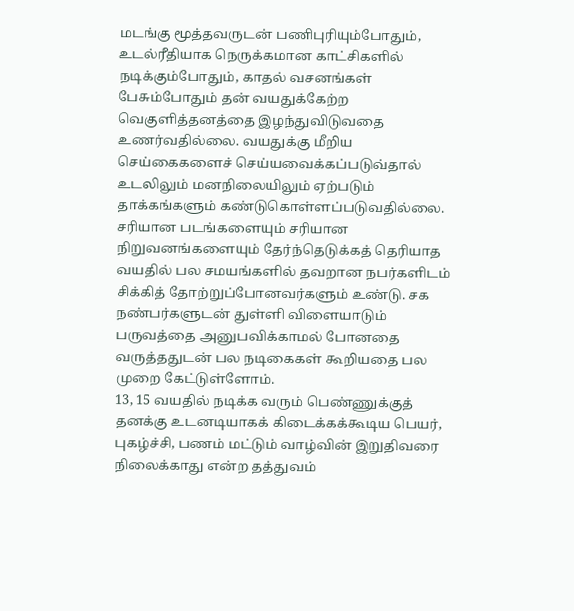மடங்கு மூத்தவருடன் பணிபுரியும்போதும், உடல்ரீதியாக நெருக்கமான காட்சிகளில் நடிக்கும்போதும், காதல் வசனங்கள் பேசும்போதும் தன் வயதுக்கேற்ற வெகுளித்தனத்தை இழந்துவிடுவதை உணர்வதில்லை. வயதுக்கு மீறிய செய்கைகளைச் செய்யவைக்கப்படுவ்தால் உடலிலும் மனநிலையிலும் ஏற்படும் தாக்கங்களும் கண்டுகொள்ளப்படுவதில்லை.
சரியான படங்களையும் சரியான நிறுவனங்களையும் தேர்ந்தெடுக்கத் தெரியாத வயதில் பல சமயங்களில் தவறான நபர்களிடம் சிக்கித் தோற்றுப்போனவர்களும் உண்டு. சக நண்பர்களுடன் துள்ளி விளையாடும் பருவத்தை அனுபவிக்காமல் போனதை வருத்ததுடன் பல நடிகைகள் கூறியதை பல முறை கேட்டுள்ளோம்.
13, 15 வயதில் நடிக்க வரும் பெண்ணுக்குத் தனக்கு உடனடியாகக் கிடைக்கக்கூடிய பெயர், புகழ்ச்சி, பணம் மட்டும் வாழ்வின் இறுதிவரை நிலைக்காது என்ற தத்துவம்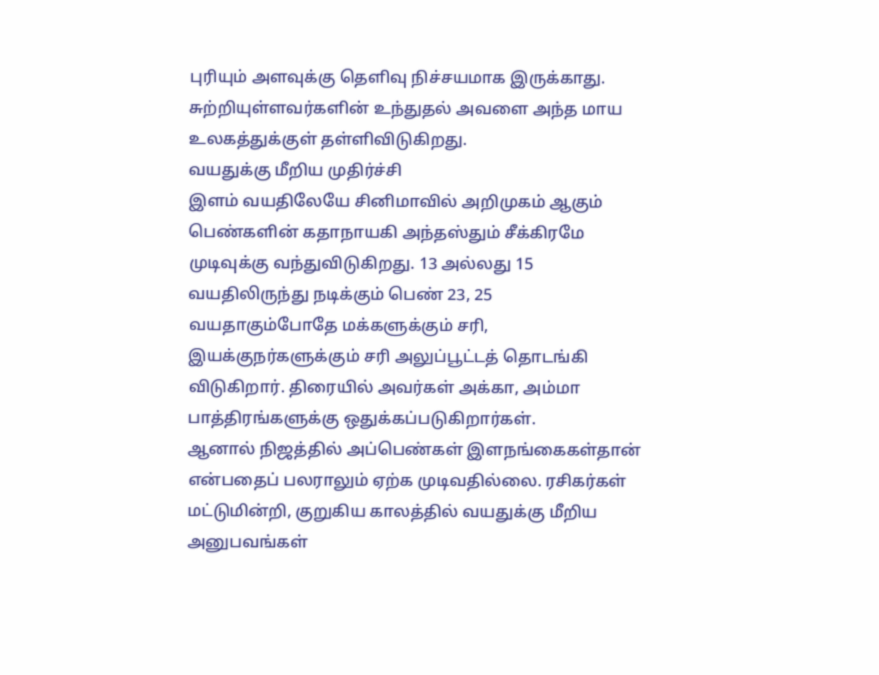புரியும் அளவுக்கு தெளிவு நிச்சயமாக இருக்காது. சுற்றியுள்ளவர்களின் உந்துதல் அவளை அந்த மாய உலகத்துக்குள் தள்ளிவிடுகிறது.
வயதுக்கு மீறிய முதிர்ச்சி
இளம் வயதிலேயே சினிமாவில் அறிமுகம் ஆகும் பெண்களின் கதாநாயகி அந்தஸ்தும் சீக்கிரமே முடிவுக்கு வந்துவிடுகிறது. 13 அல்லது 15 வயதிலிருந்து நடிக்கும் பெண் 23, 25 வயதாகும்போதே மக்களுக்கும் சரி, இயக்குநர்களுக்கும் சரி அலுப்பூட்டத் தொடங்கி விடுகிறார். திரையில் அவர்கள் அக்கா, அம்மா பாத்திரங்களுக்கு ஒதுக்கப்படுகிறார்கள்.
ஆனால் நிஜத்தில் அப்பெண்கள் இளநங்கைகள்தான் என்பதைப் பலராலும் ஏற்க முடிவதில்லை. ரசிகர்கள் மட்டுமின்றி, குறுகிய காலத்தில் வயதுக்கு மீறிய அனுபவங்கள்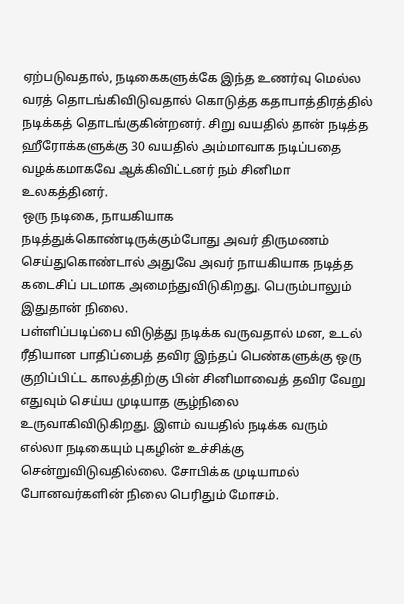ஏற்படுவதால், நடிகைகளுக்கே இந்த உணர்வு மெல்ல வரத் தொடங்கிவிடுவதால் கொடுத்த கதாபாத்திரத்தில் நடிக்கத் தொடங்குகின்றனர். சிறு வயதில் தான் நடித்த ஹீரோக்களுக்கு 30 வயதில் அம்மாவாக நடிப்பதை வழக்கமாகவே ஆக்கிவிட்டனர் நம் சினிமா உலகத்தினர்.
ஒரு நடிகை, நாயகியாக நடித்துக்கொண்டிருக்கும்போது அவர் திருமணம் செய்துகொண்டால் அதுவே அவர் நாயகியாக நடித்த கடைசிப் படமாக அமைந்துவிடுகிறது. பெரும்பாலும் இதுதான் நிலை.
பள்ளிப்படிப்பை விடுத்து நடிக்க வருவதால் மன, உடல் ரீதியான பாதிப்பைத் தவிர இந்தப் பெண்களுக்கு ஒரு குறிப்பிட்ட காலத்திற்கு பின் சினிமாவைத் தவிர வேறு எதுவும் செய்ய முடியாத சூழ்நிலை உருவாகிவிடுகிறது. இளம் வயதில் நடிக்க வரும் எல்லா நடிகையும் புகழின் உச்சிக்கு சென்றுவிடுவதில்லை. சோபிக்க முடியாமல் போனவர்களின் நிலை பெரிதும் மோசம்.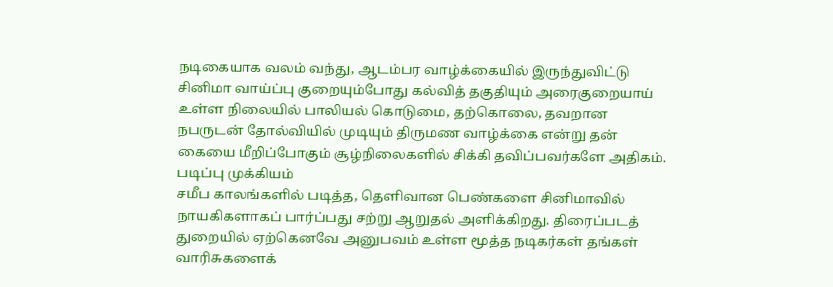நடிகையாக வலம் வந்து, ஆடம்பர வாழ்க்கையில் இருந்துவிட்டு சினிமா வாய்ப்பு குறையும்போது கல்வித் தகுதியும் அரைகுறையாய் உள்ள நிலையில் பாலியல் கொடுமை, தற்கொலை, தவறான நபருடன் தோல்வியில் முடியும் திருமண வாழ்க்கை என்று தன் கையை மீறிப்போகும் சூழ்நிலைகளில் சிக்கி தவிப்பவர்களே அதிகம்.
படிப்பு முக்கியம்
சமீப காலங்களில் படித்த, தெளிவான பெண்களை சினிமாவில் நாயகிகளாகப் பார்ப்பது சற்று ஆறுதல் அளிக்கிறது. திரைப்படத் துறையில் ஏற்கெனவே அனுபவம் உள்ள மூத்த நடிகர்கள் தங்கள் வாரிசுகளைக்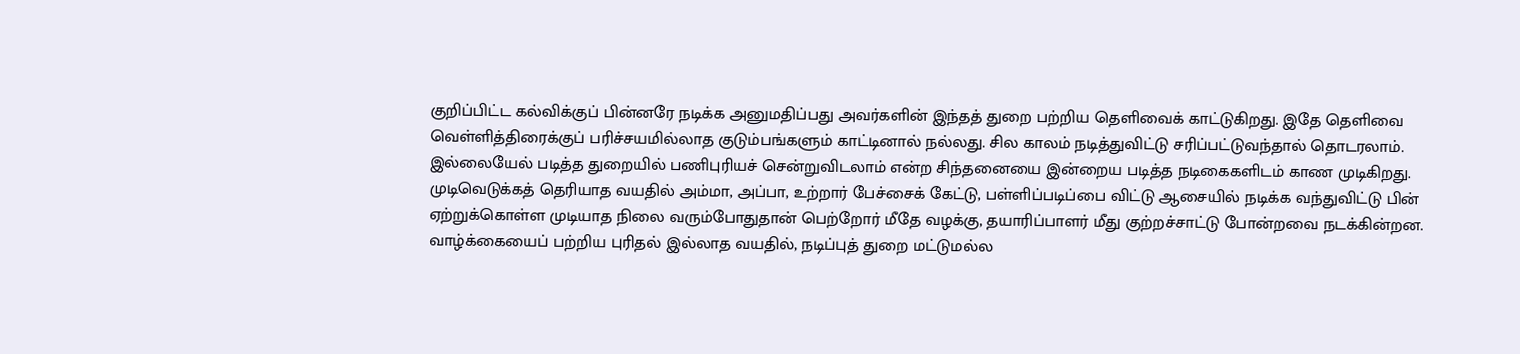குறிப்பிட்ட கல்விக்குப் பின்னரே நடிக்க அனுமதிப்பது அவர்களின் இந்தத் துறை பற்றிய தெளிவைக் காட்டுகிறது. இதே தெளிவை வெள்ளித்திரைக்குப் பரிச்சயமில்லாத குடும்பங்களும் காட்டினால் நல்லது. சில காலம் நடித்துவிட்டு சரிப்பட்டுவந்தால் தொடரலாம். இல்லையேல் படித்த துறையில் பணிபுரியச் சென்றுவிடலாம் என்ற சிந்தனையை இன்றைய படித்த நடிகைகளிடம் காண முடிகிறது.
முடிவெடுக்கத் தெரியாத வயதில் அம்மா, அப்பா, உற்றார் பேச்சைக் கேட்டு, பள்ளிப்படிப்பை விட்டு ஆசையில் நடிக்க வந்துவிட்டு பின் ஏற்றுக்கொள்ள முடியாத நிலை வரும்போதுதான் பெற்றோர் மீதே வழக்கு, தயாரிப்பாளர் மீது குற்றச்சாட்டு போன்றவை நடக்கின்றன.
வாழ்க்கையைப் பற்றிய புரிதல் இல்லாத வயதில், நடிப்புத் துறை மட்டுமல்ல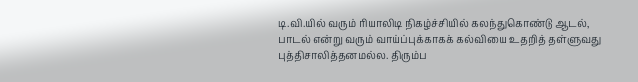டி.வி.யில் வரும் ரியாலிடி நிகழ்ச்சியில் கலந்துகொண்டு ஆடல், பாடல் என்று வரும் வாய்ப்புக்காகக் கல்வியை உதறித் தள்ளுவது புத்திசாலித்தனமல்ல. திரும்ப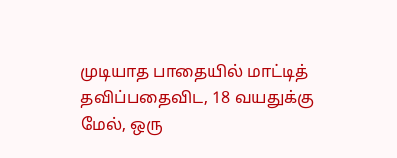முடியாத பாதையில் மாட்டித் தவிப்பதைவிட, 18 வயதுக்கு மேல், ஒரு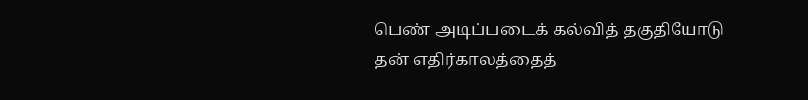பெண் அடிப்படைக் கல்வித் தகுதியோடு தன் எதிர்காலத்தைத்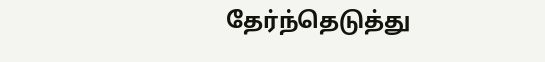தேர்ந்தெடுத்து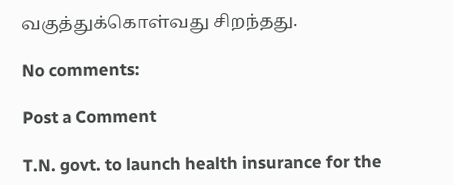வகுத்துக்கொள்வது சிறந்தது.

No comments:

Post a Comment

T.N. govt. to launch health insurance for the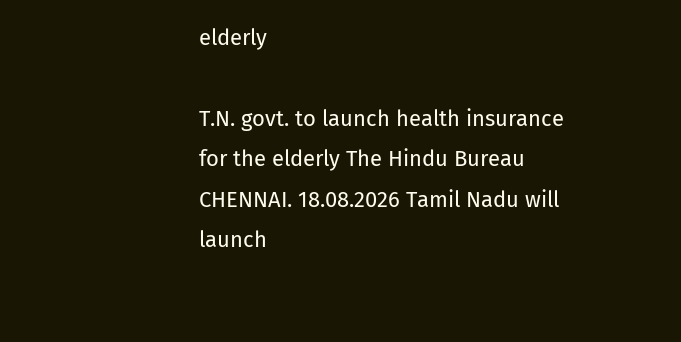elderly

T.N. govt. to launch health insurance for the elderly The Hindu Bureau CHENNAI. 18.08.2026 Tamil Nadu will launch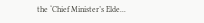the ‘Chief Minister’s Elde...